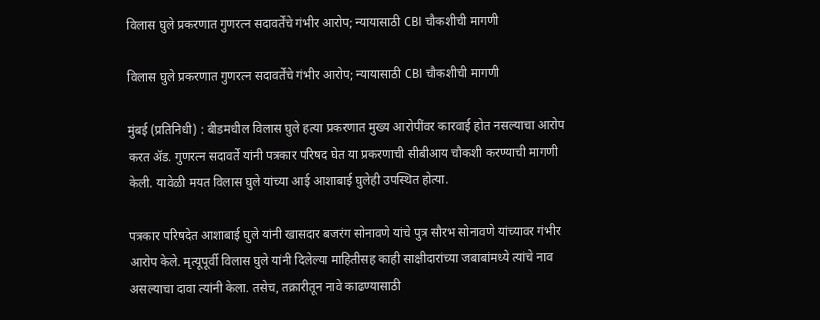विलास घुले प्रकरणात गुणरत्न सदावर्तेंचे गंभीर आरोप; न्यायासाठी CBI चौकशीची मागणी

विलास घुले प्रकरणात गुणरत्न सदावर्तेंचे गंभीर आरोप; न्यायासाठी CBI चौकशीची मागणी

मुंबई (प्रतिनिधी) : बीडमधील विलास घुले हत्या प्रकरणात मुख्य आरोपींवर कारवाई होत नसल्याचा आरोप करत ॲड. गुणरत्न सदावर्ते यांनी पत्रकार परिषद घेत या प्रकरणाची सीबीआय चौकशी करण्याची मागणी केली. यावेळी मयत विलास घुले यांच्या आई आशाबाई घुलेही उपस्थित होत्या.

पत्रकार परिषदेत आशाबाई घुले यांनी खासदार बजरंग सोनावणे यांचे पुत्र सौरभ सोनावणे यांच्यावर गंभीर आरोप केले. मृत्यूपूर्वी विलास घुले यांनी दिलेल्या माहितीसह काही साक्षीदारांच्या जबाबांमध्ये त्यांचे नाव असल्याचा दावा त्यांनी केला. तसेच, तक्रारीतून नावे काढण्यासाठी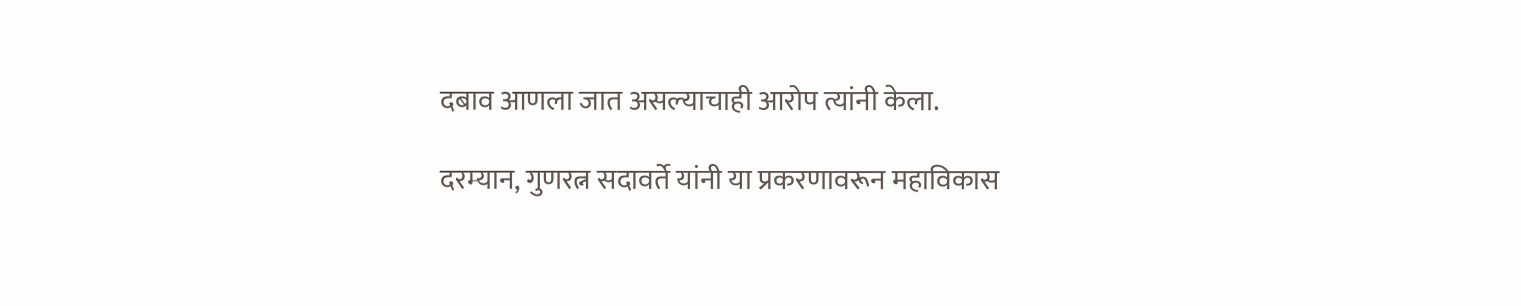दबाव आणला जात असल्याचाही आरोप त्यांनी केला.

दरम्यान, गुणरत्न सदावर्ते यांनी या प्रकरणावरून महाविकास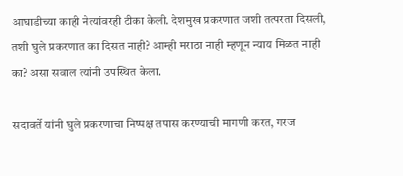आघाडीच्या काही नेत्यांवरही टीका केली. देशमुख प्रकरणात जशी तत्परता दिसली, तशी घुले प्रकरणात का दिसत नाही? आम्ही मराठा नाही म्हणून न्याय मिळत नाही का? असा सवाल त्यांनी उपस्थित केला.

सदावर्ते यांनी घुले प्रकरणाचा निष्पक्ष तपास करण्याची मागणी करत, गरज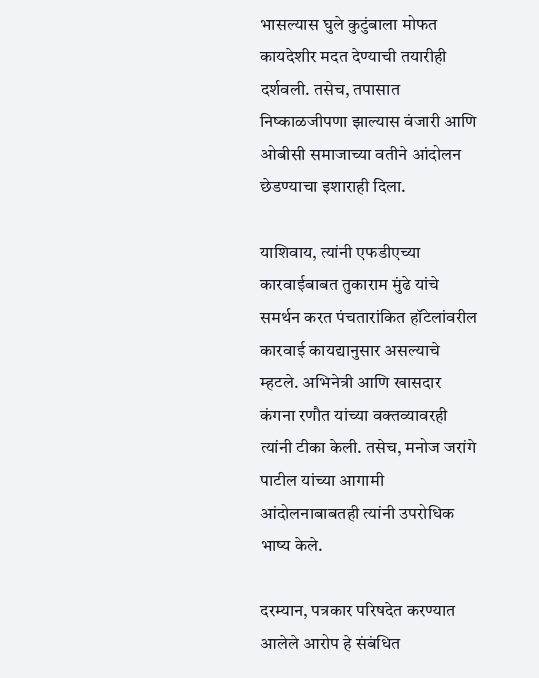भासल्यास घुले कुटुंबाला मोफत कायदेशीर मदत देण्याची तयारीही दर्शवली. तसेच, तपासात निष्काळजीपणा झाल्यास वंजारी आणि ओबीसी समाजाच्या वतीने आंदोलन छेडण्याचा इशाराही दिला.

याशिवाय, त्यांनी एफडीएच्या कारवाईबाबत तुकाराम मुंढे यांचे समर्थन करत पंचतारांकित हॉटेलांवरील कारवाई कायद्यानुसार असल्याचे म्हटले. अभिनेत्री आणि खासदार कंगना रणौत यांच्या वक्तव्यावरही त्यांनी टीका केली. तसेच, मनोज जरांगे पाटील यांच्या आगामी आंदोलनाबाबतही त्यांनी उपरोधिक भाष्य केले.

दरम्यान, पत्रकार परिषदेत करण्यात आलेले आरोप हे संबंधित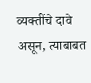व्यक्तींचे दावे असून, त्याबाबत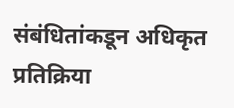संबंधितांकडून अधिकृत प्रतिक्रिया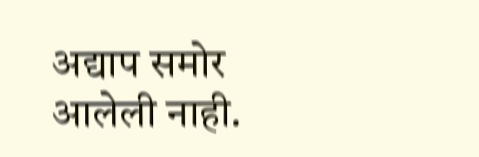अद्याप समोर आलेली नाही.